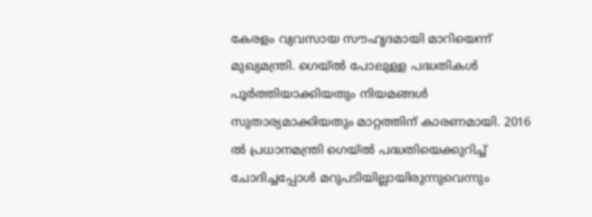കേരളം വ്യവസായ സൗഹൃദമായി മാറിയെന്ന് മുഖ്യമന്ത്രി. ഗെയ്ൽ പോലുള്ള പദ്ധതികൾ പൂർത്തിയാക്കിയതും നിയമങ്ങൾ സുതാര്യമാക്കിയതും മാറ്റത്തിന് കാരണമായി. 2016 ൽ പ്രധാനമന്ത്രി ഗെയ്ൽ പദ്ധതിയെക്കുറിച്ച് ചോദിച്ചപ്പോൾ മറുപടിയില്ലായിരുന്നുവെന്നും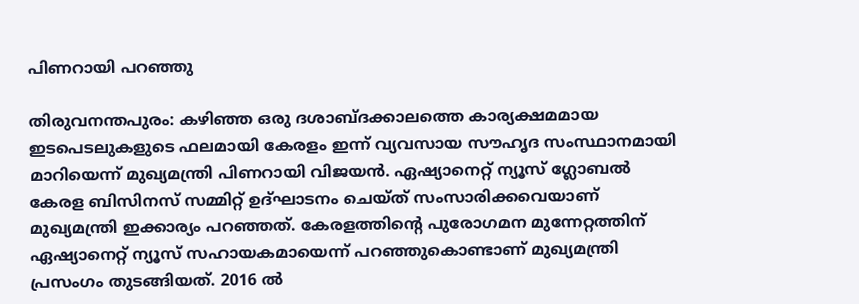പിണറായി പറഞ്ഞു

തിരുവനന്തപുരം: കഴിഞ്ഞ ഒരു ദശാബ്ദക്കാലത്തെ കാര്യക്ഷമമായ ഇടപെടലുകളുടെ ഫലമായി കേരളം ഇന്ന് വ്യവസായ സൗഹൃദ സംസ്ഥാനമായി മാറിയെന്ന് മുഖ്യമന്ത്രി പിണറായി വിജയൻ. ഏഷ്യാനെറ്റ് ന്യൂസ് ഗ്ലോബൽ കേരള ബിസിനസ് സമ്മിറ്റ് ഉദ്ഘാടനം ചെയ്ത് സംസാരിക്കവെയാണ് മുഖ്യമന്ത്രി ഇക്കാര്യം പറഞ്ഞത്. കേരളത്തിന്‍റെ പുരോഗമന മുന്നേറ്റത്തിന് ഏഷ്യാനെറ്റ് ന്യൂസ് സഹായകമായെന്ന് പറഞ്ഞുകൊണ്ടാണ് മുഖ്യമന്ത്രി പ്രസംഗം തുടങ്ങിയത്. 2016 ൽ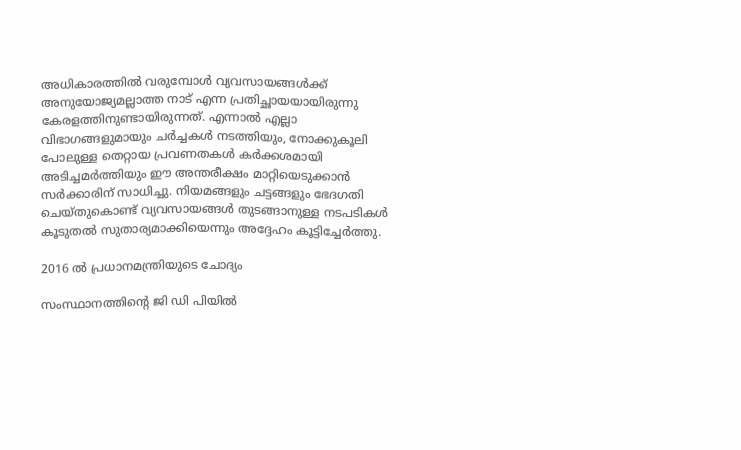അധികാരത്തിൽ വരുമ്പോൾ വ്യവസായങ്ങൾക്ക് അനുയോജ്യമല്ലാത്ത നാട് എന്ന പ്രതിച്ഛായയായിരുന്നു കേരളത്തിനുണ്ടായിരുന്നത്. എന്നാൽ എല്ലാ വിഭാഗങ്ങളുമായും ചർച്ചകൾ നടത്തിയും, നോക്കുകൂലി പോലുള്ള തെറ്റായ പ്രവണതകൾ കർക്കശമായി അടിച്ചമർത്തിയും ഈ അന്തരീക്ഷം മാറ്റിയെടുക്കാൻ സർക്കാരിന് സാധിച്ചു. നിയമങ്ങളും ചട്ടങ്ങളും ഭേദഗതി ചെയ്തുകൊണ്ട് വ്യവസായങ്ങൾ തുടങ്ങാനുള്ള നടപടികൾ കൂടുതൽ സുതാര്യമാക്കിയെന്നും അദ്ദേഹം കൂട്ടിച്ചേർത്തു.

2016 ൽ പ്രധാനമന്ത്രിയുടെ ചോദ്യം

സംസ്ഥാനത്തിന്റെ ജി ഡി പിയിൽ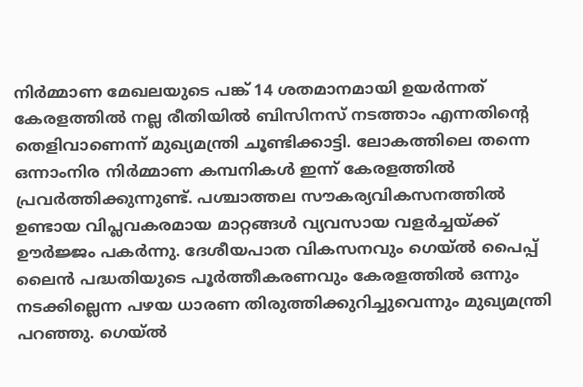നിർമ്മാണ മേഖലയുടെ പങ്ക് 14 ശതമാനമായി ഉയർന്നത് കേരളത്തിൽ നല്ല രീതിയിൽ ബിസിനസ് നടത്താം എന്നതിന്റെ തെളിവാണെന്ന് മുഖ്യമന്ത്രി ചൂണ്ടിക്കാട്ടി. ലോകത്തിലെ തന്നെ ഒന്നാംനിര നിർമ്മാണ കമ്പനികൾ ഇന്ന് കേരളത്തിൽ പ്രവർത്തിക്കുന്നുണ്ട്. പശ്ചാത്തല സൗകര്യവികസനത്തിൽ ഉണ്ടായ വിപ്ലവകരമായ മാറ്റങ്ങൾ വ്യവസായ വളർച്ചയ്ക്ക് ഊർജ്ജം പകർന്നു. ദേശീയപാത വികസനവും ഗെയ്‌ൽ പൈപ്പ് ലൈൻ പദ്ധതിയുടെ പൂർത്തീകരണവും കേരളത്തിൽ ഒന്നും നടക്കില്ലെന്ന പഴയ ധാരണ തിരുത്തിക്കുറിച്ചുവെന്നും മുഖ്യമന്ത്രി പറഞ്ഞു. ഗെയ്‌ൽ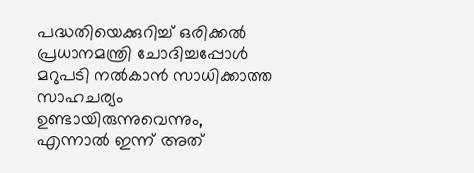പദ്ധതിയെക്കുറിച്ച് ഒരിക്കൽ പ്രധാനമന്ത്രി ചോദിച്ചപ്പോൾ മറുപടി നൽകാൻ സാധിക്കാത്ത സാഹചര്യം ഉണ്ടായിരുന്നുവെന്നും, എന്നാൽ ഇന്ന് അത്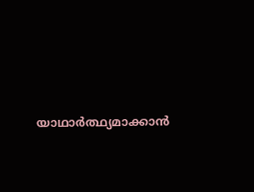യാഥാർത്ഥ്യമാക്കാൻ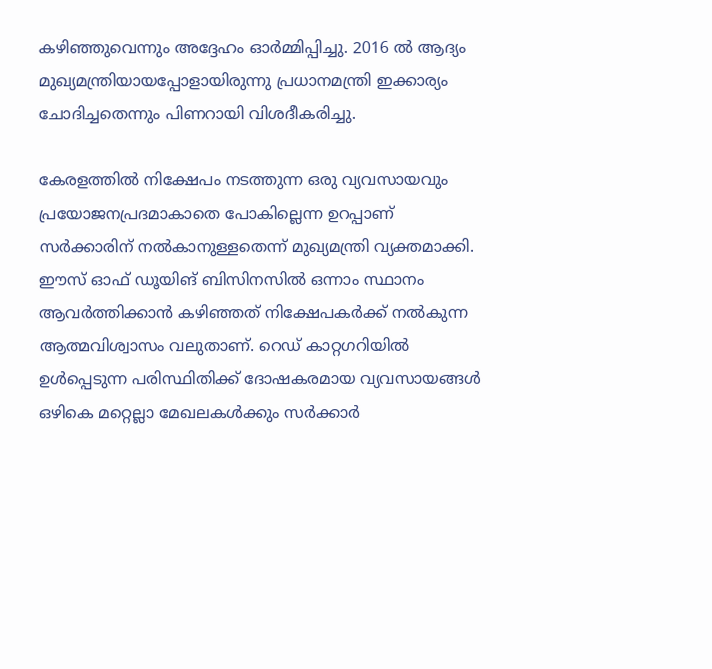കഴിഞ്ഞുവെന്നും അദ്ദേഹം ഓർമ്മിപ്പിച്ചു. 2016 ൽ ആദ്യം മുഖ്യമന്ത്രിയായപ്പോളായിരുന്നു പ്രധാനമന്ത്രി ഇക്കാര്യം ചോദിച്ചതെന്നും പിണറായി വിശദീകരിച്ചു.

കേരളത്തിൽ നിക്ഷേപം നടത്തുന്ന ഒരു വ്യവസായവും പ്രയോജനപ്രദമാകാതെ പോകില്ലെന്ന ഉറപ്പാണ് സർക്കാരിന് നൽകാനുള്ളതെന്ന് മുഖ്യമന്ത്രി വ്യക്തമാക്കി. ഈസ് ഓഫ് ഡൂയിങ് ബിസിനസിൽ ഒന്നാം സ്ഥാനം ആവർത്തിക്കാൻ കഴിഞ്ഞത് നിക്ഷേപകർക്ക് നൽകുന്ന ആത്മവിശ്വാസം വലുതാണ്. റെഡ് കാറ്റഗറിയിൽ ഉൾപ്പെടുന്ന പരിസ്ഥിതിക്ക് ദോഷകരമായ വ്യവസായങ്ങൾ ഒഴികെ മറ്റെല്ലാ മേഖലകൾക്കും സർക്കാർ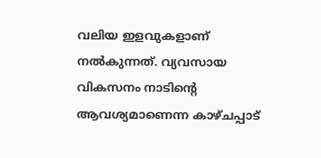വലിയ ഇളവുകളാണ് നൽകുന്നത്. വ്യവസായ വികസനം നാടിന്റെ ആവശ്യമാണെന്ന കാഴ്ചപ്പാട്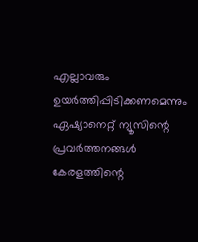എല്ലാവരും ഉയർത്തിപ്പിടിക്കണമെന്നും ഏഷ്യാനെറ്റ് ന്യൂസിന്റെ പ്രവർത്തനങ്ങൾ കേരളത്തിന്റെ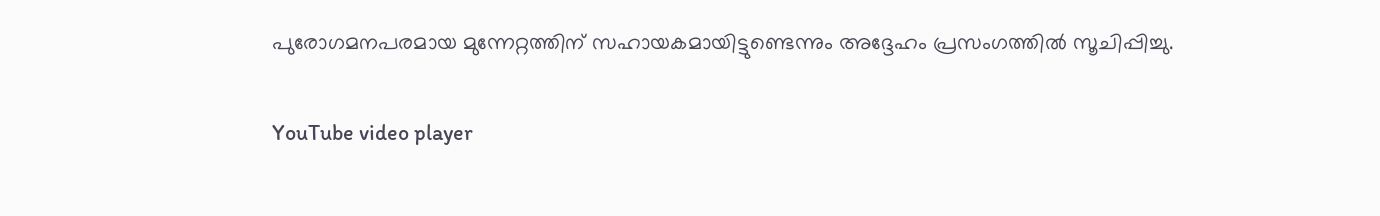പുരോഗമനപരമായ മുന്നേറ്റത്തിന് സഹായകമായിട്ടുണ്ടെന്നും അദ്ദേഹം പ്രസംഗത്തിൽ സൂചിപ്പിച്ചു.

YouTube video player